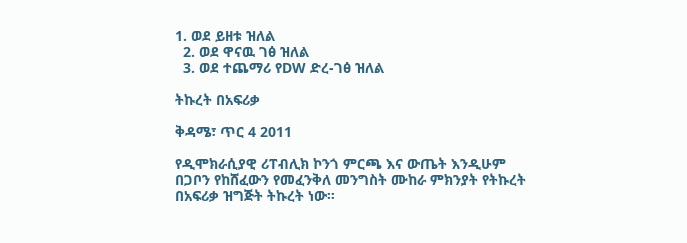1. ወደ ይዘቱ ዝለል
  2. ወደ ዋናዉ ገፅ ዝለል
  3. ወደ ተጨማሪ የDW ድረ-ገፅ ዝለል

ትኩረት በአፍሪቃ

ቅዳሜ፣ ጥር 4 2011

የዲሞክራሲያዊ ሪፐብሊክ ኮንጎ ምርጫ እና ውጤት እንዲሁም በጋቦን የከሸፈውን የመፈንቅለ መንግስት ሙከራ ምክንያት የትኩረት በአፍሪቃ ዝግጅት ትኩረት ነው።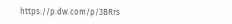https://p.dw.com/p/3BRrs